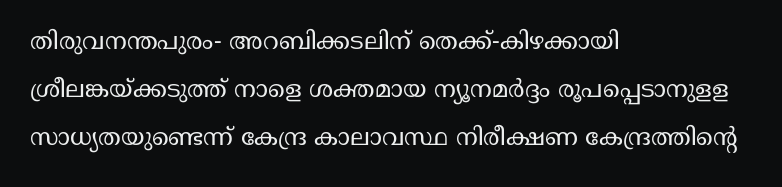തിരുവനന്തപുരം- അറബിക്കടലിന് തെക്ക്-കിഴക്കായി ശ്രീലങ്കയ്ക്കടുത്ത് നാളെ ശക്തമായ ന്യൂനമർദ്ദം രൂപപ്പെടാനുളള സാധ്യതയുണ്ടെന്ന് കേന്ദ്ര കാലാവസ്ഥ നിരീക്ഷണ കേന്ദ്രത്തിന്റെ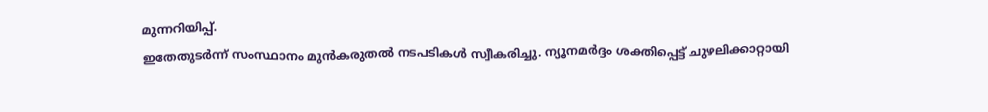മുന്നറിയിപ്പ്.
ഇതേതുടർന്ന് സംസ്ഥാനം മുൻകരുതൽ നടപടികൾ സ്വീകരിച്ചു. ന്യൂനമർദ്ദം ശക്തിപ്പെട്ട് ചുഴലിക്കാറ്റായി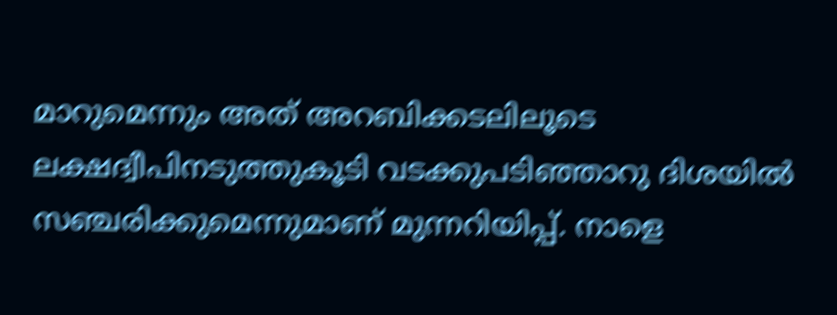മാറുമെന്നും അത് അറബിക്കടലിലൂടെ ലക്ഷദ്വീപിനടുത്തുകൂടി വടക്കുപടിഞ്ഞാറു ദിശയിൽ സഞ്ചരിക്കുമെന്നുമാണ് മുന്നറിയിപ്പ്. നാളെ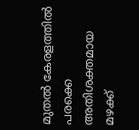മുതൽ കേരളത്തിൽ പരക്കെ അതിശക്തമായ മഴക്ക്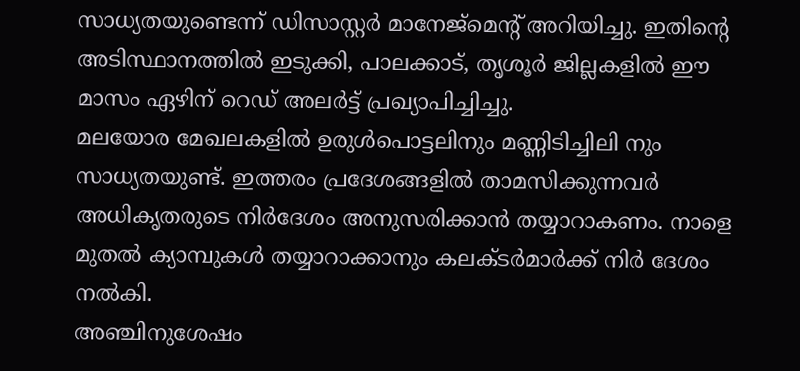സാധ്യതയുണ്ടെന്ന് ഡിസാസ്റ്റർ മാനേജ്മെന്റ് അറിയിച്ചു. ഇതിന്റെ അടിസ്ഥാനത്തിൽ ഇടുക്കി, പാലക്കാട്, തൃശൂർ ജില്ലകളിൽ ഈ മാസം ഏഴിന് റെഡ് അലർട്ട് പ്രഖ്യാപിച്ചിച്ചു.
മലയോര മേഖലകളിൽ ഉരുൾപൊട്ടലിനും മണ്ണിടിച്ചിലി നും സാധ്യതയുണ്ട്. ഇത്തരം പ്രദേശങ്ങളിൽ താമസിക്കുന്നവർ അധികൃതരുടെ നിർദേശം അനുസരിക്കാൻ തയ്യാറാകണം. നാളെ മുതൽ ക്യാമ്പുകൾ തയ്യാറാക്കാനും കലക്ടർമാർക്ക് നിർ ദേശം നൽകി.
അഞ്ചിനുശേഷം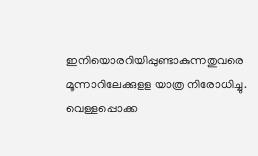ഇനിയൊരറിയിപ്പുണ്ടാകുന്നതുവരെ മൂന്നാറിലേക്കുളള യാത്ര നിരോധിച്ചു. വെള്ളപ്പൊക്ക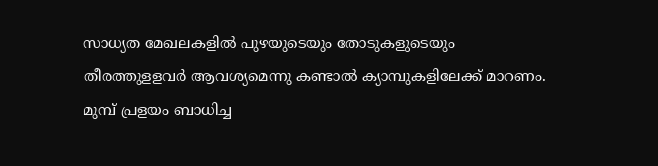സാധ്യത മേഖലകളിൽ പുഴയുടെയും തോടുകളുടെയും തീരത്തുളളവർ ആവശ്യമെന്നു കണ്ടാൽ ക്യാമ്പുകളിലേക്ക് മാറണം. മുമ്പ് പ്രളയം ബാധിച്ച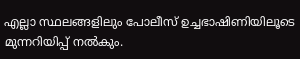എല്ലാ സ്ഥലങ്ങളിലും പോലീസ് ഉച്ചഭാഷിണിയിലൂടെ മുന്നറിയിപ്പ് നൽകും.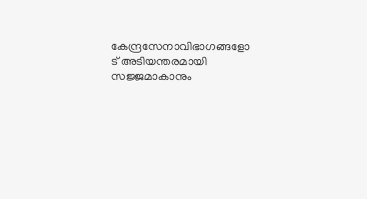കേന്ദ്രസേനാവിഭാഗങ്ങളോ ട് അടിയന്തരമായി സജ്ജമാകാനും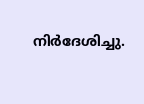നിർദേശിച്ചു.